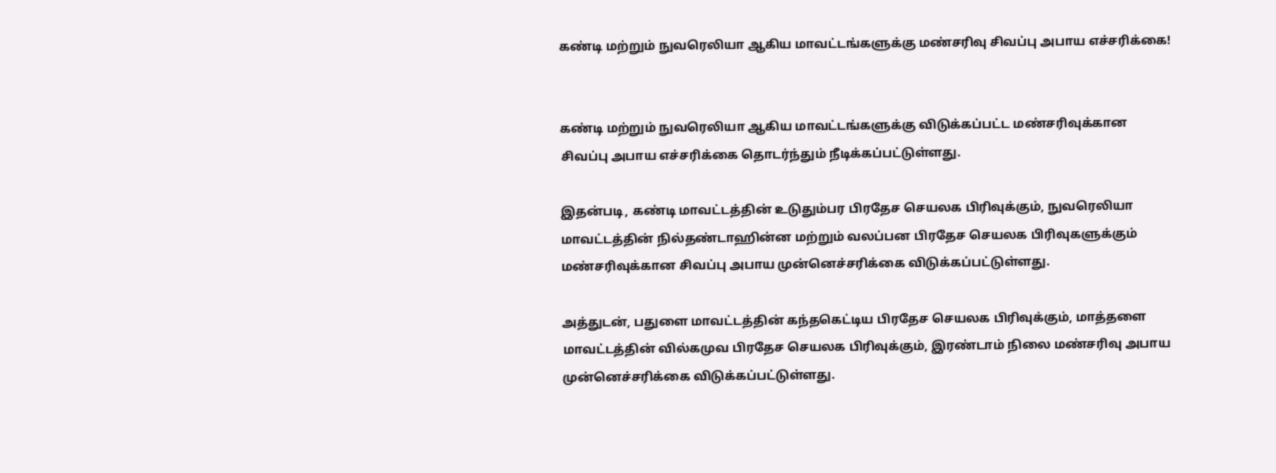கண்டி மற்றும் நுவரெலியா ஆகிய மாவட்டங்களுக்கு மண்சரிவு சிவப்பு அபாய எச்சரிக்கை!


கண்டி மற்றும் நுவரெலியா ஆகிய மாவட்டங்களுக்கு விடுக்கப்பட்ட மண்சரிவுக்கான சிவப்பு அபாய எச்சரிக்கை தொடர்ந்தும் நீடிக்கப்பட்டுள்ளது.

இதன்படி, கண்டி மாவட்டத்தின் உடுதும்பர பிரதேச செயலக பிரிவுக்கும், நுவரெலியா மாவட்டத்தின் நில்தண்டாஹின்ன மற்றும் வலப்பன பிரதேச செயலக பிரிவுகளுக்கும் மண்சரிவுக்கான சிவப்பு அபாய முன்னெச்சரிக்கை விடுக்கப்பட்டுள்ளது.

அத்துடன், பதுளை மாவட்டத்தின் கந்தகெட்டிய பிரதேச செயலக பிரிவுக்கும், மாத்தளை மாவட்டத்தின் வில்கமுவ பிரதேச செயலக பிரிவுக்கும், இரண்டாம் நிலை மண்சரிவு அபாய முன்னெச்சரிக்கை விடுக்கப்பட்டுள்ளது.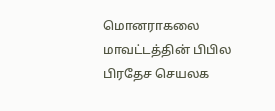மொனராகலை மாவட்டத்தின் பிபில பிரதேச செயலக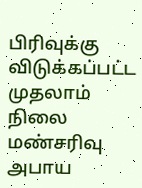பிரிவுக்கு விடுக்கப்பட்ட முதலாம் நிலை மண்சரிவு அபாய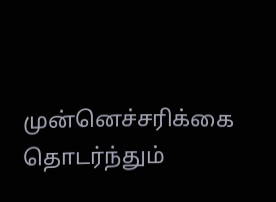முன்னெச்சரிக்கை தொடர்ந்தும்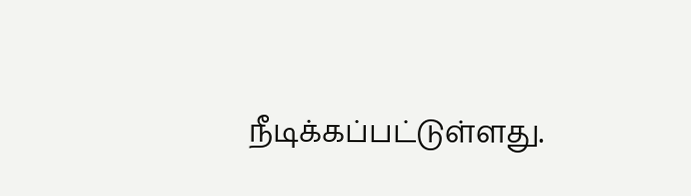நீடிக்கப்பட்டுள்ளது.